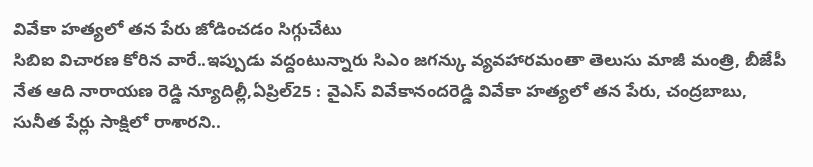వివేకా హత్యలో తన పేరు జోడించడం సిగ్గుచేటు
సిబిఐ విచారణ కోరిన వారే..ఇప్పుడు వద్దంటున్నారు సిఎం జగన్కు వ్యవహారమంతా తెలుసు మాజీ మంత్రి, బీజేపీ నేత ఆది నారాయణ రెడ్డి న్యూదిల్లీ,ఏప్రిల్25 : వైఎస్ వివేకానందరెడ్డి వివేకా హత్యలో తన పేరు, చంద్రబాబు, సునీత పేర్లు సాక్షిలో రాశారని..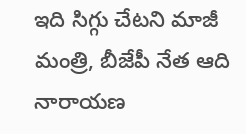ఇది సిగ్గు చేటని మాజీ మంత్రి, బీజేపీ నేత ఆది నారాయణ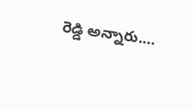రెడ్డి అన్నారు.…